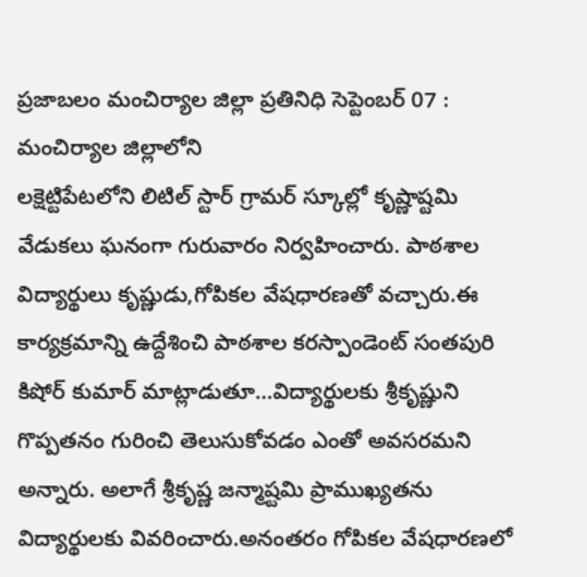ప్రజాబలం మంచిర్యాల జిల్లా ప్రతినిధి సెప్టెంబర్ 07 : మంచిర్యాల జిల్లాలోని
లక్షెట్టిపేటలోని లిటిల్ స్టార్ గ్రామర్ స్కూల్లో కృష్ణాష్టమి వేడుకలు ఘనంగా గురువారం నిర్వహించారు. పాఠశాల విద్యార్థులు కృష్ణుడు,గోపికల వేషధారణతో వచ్చారు.ఈ కార్యక్రమాన్ని ఉద్దేశించి పాఠశాల కరస్పాండెంట్ సంతపురి కిషోర్ కుమార్ మాట్లాడుతూ…విద్యార్థులకు శ్రీకృష్ణుని గొప్పతనం గురించి తెలుసుకోవడం ఎంతో అవసరమని అన్నారు. అలాగే శ్రీకృష్ణ జన్మాష్టమి ప్రాముఖ్యతను విద్యార్థులకు వివరించారు.అనంతరం గోపికల వేషధారణలో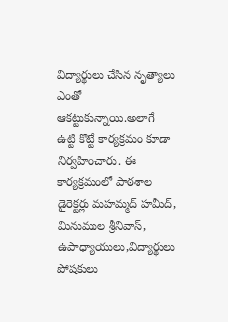విద్యార్థులు చేసిన నృత్యాలు ఎంతో ఆకట్టుకున్నాయి.అలాగే ఉట్టి కొట్టే కార్యక్రమం కూడా నిర్వహించారు. ఈ కార్యక్రమంలో పాఠశాల డైరెక్టర్లు మహమ్మద్ హమీద్, మినుముల శ్రీనివాస్, ఉపాధ్యాయులు,విద్యార్థులు పోషకులు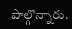పాల్గొన్నారు.